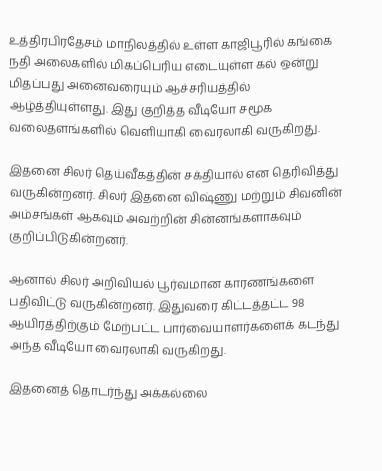உத்திரபிரதேசம் மாநிலத்தில் உள்ள காஜிபூரில் கங்கை நதி அலைகளில் மிகப்பெரிய எடையுள்ள கல் ஒன்று மிதப்பது அனைவரையும் ஆச்சரியத்தில் ஆழ்த்தியுள்ளது. இது குறித்த வீடியோ சமூக வலைதளங்களில் வெளியாகி வைரலாகி வருகிறது.

இதனை சிலர் தெய்வீகத்தின் சக்தியால் என தெரிவித்து வருகின்றனர். சிலர் இதனை விஷ்ணு மற்றும் சிவனின் அம்சங்கள் ஆகவும் அவற்றின் சின்னங்களாகவும் குறிப்பிடுகின்றனர்.

ஆனால் சிலர் அறிவியல் பூர்வமான காரணங்களை பதிவிட்டு வருகின்றனர். இதுவரை கிட்டத்தட்ட 98 ஆயிரத்திற்கும் மேற்பட்ட பார்வையாளர்களைக் கடந்து அந்த வீடியோ வைரலாகி வருகிறது.

இதனைத் தொடர்ந்து அக்கல்லை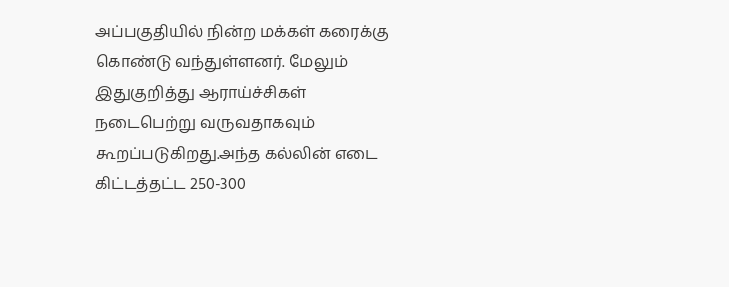அப்பகுதியில் நின்ற மக்கள் கரைக்கு கொண்டு வந்துள்ளனர். மேலும் இதுகுறித்து ஆராய்ச்சிகள் நடைபெற்று வருவதாகவும் கூறப்படுகிறது.அந்த கல்லின் எடை கிட்டத்தட்ட 250-300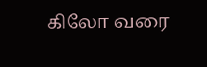கிலோ வரை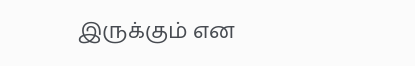இருக்கும் என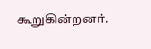கூறுகின்றனர்.